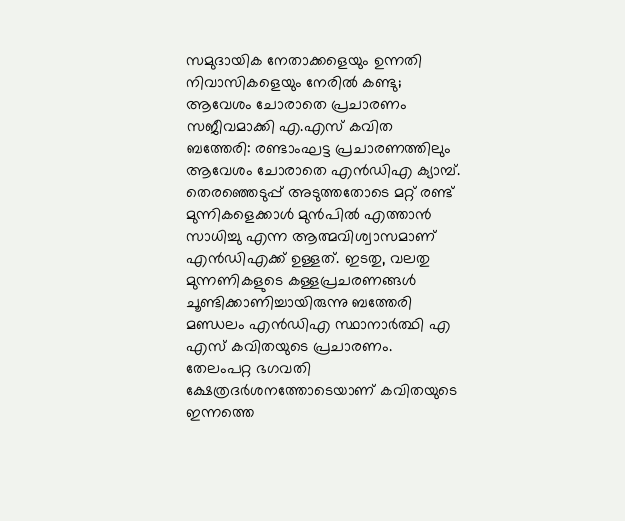സമുദായിക നേതാക്കളെയും ഉന്നതി നിവാസികളെയും നേരിൽ കണ്ടു; ആവേശം ചോരാതെ പ്രചാരണം സജീവമാക്കി എ.എസ് കവിത
ബത്തേരി: രണ്ടാംഘട്ട പ്രചാരണത്തിലും ആവേശം ചോരാതെ എൻഡിഎ ക്യാമ്പ്. തെരഞ്ഞെടുപ്പ് അടുത്തതോടെ മറ്റ് രണ്ട് മുന്നികളെക്കാൾ മുൻപിൽ എത്താൻ സാധിച്ചു എന്ന ആത്മവിശ്വാസമാണ് എൻഡിഎക്ക് ഉള്ളത്. ഇടതു, വലതു മുന്നണികളുടെ കള്ളപ്രചരണങ്ങൾ ചൂണ്ടിക്കാണിച്ചായിരുന്നു ബത്തേരി മണ്ഡലം എൻഡിഎ സ്ഥാനാർത്ഥി എ എസ് കവിതയുടെ പ്രചാരണം.
തേലംപറ്റ ഭഗവതി ക്ഷേത്രദർശനത്തോടെയാണ് കവിതയുടെ ഇന്നത്തെ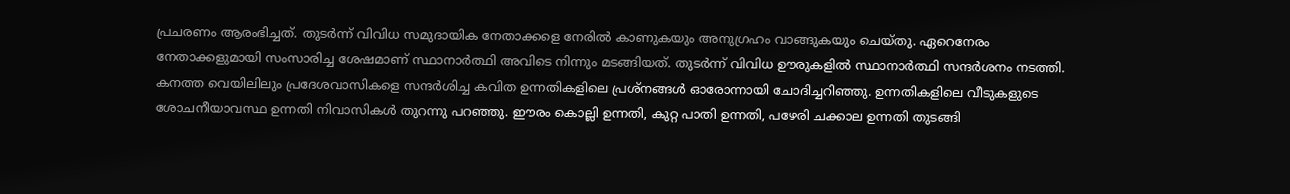പ്രചരണം ആരംഭിച്ചത്. തുടർന്ന് വിവിധ സമുദായിക നേതാക്കളെ നേരിൽ കാണുകയും അനുഗ്രഹം വാങ്ങുകയും ചെയ്തു. ഏറെനേരം നേതാക്കളുമായി സംസാരിച്ച ശേഷമാണ് സ്ഥാനാർത്ഥി അവിടെ നിന്നും മടങ്ങിയത്. തുടർന്ന് വിവിധ ഊരുകളിൽ സ്ഥാനാർത്ഥി സന്ദർശനം നടത്തി.
കനത്ത വെയിലിലും പ്രദേശവാസികളെ സന്ദർശിച്ച കവിത ഉന്നതികളിലെ പ്രശ്നങ്ങൾ ഓരോന്നായി ചോദിച്ചറിഞ്ഞു. ഉന്നതികളിലെ വീടുകളുടെ ശോചനീയാവസ്ഥ ഉന്നതി നിവാസികൾ തുറന്നു പറഞ്ഞു. ഈരം കൊല്ലി ഉന്നതി, കുറ്റ പാതി ഉന്നതി, പഴേരി ചക്കാല ഉന്നതി തുടങ്ങി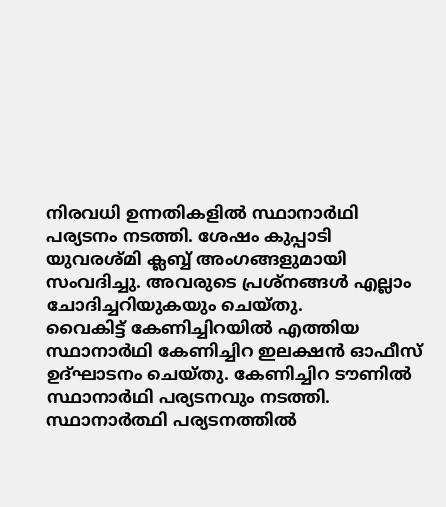നിരവധി ഉന്നതികളിൽ സ്ഥാനാർഥി പര്യടനം നടത്തി. ശേഷം കുപ്പാടി യുവരശ്മി ക്ലബ്ബ് അംഗങ്ങളുമായി സംവദിച്ചു. അവരുടെ പ്രശ്നങ്ങൾ എല്ലാം ചോദിച്ചറിയുകയും ചെയ്തു.
വൈകിട്ട് കേണിച്ചിറയിൽ എത്തിയ സ്ഥാനാർഥി കേണിച്ചിറ ഇലക്ഷൻ ഓഫീസ് ഉദ്ഘാടനം ചെയ്തു. കേണിച്ചിറ ടൗണിൽ സ്ഥാനാർഥി പര്യടനവും നടത്തി. സ്ഥാനാർത്ഥി പര്യടനത്തിൽ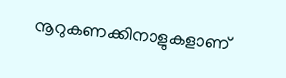നൂറുകണക്കിനാളുകളാണ്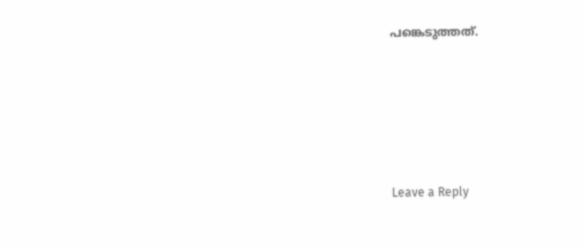പങ്കെടുത്തത്.





Leave a Reply